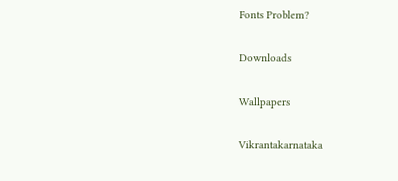Fonts Problem?

Downloads

Wallpapers

Vikrantakarnataka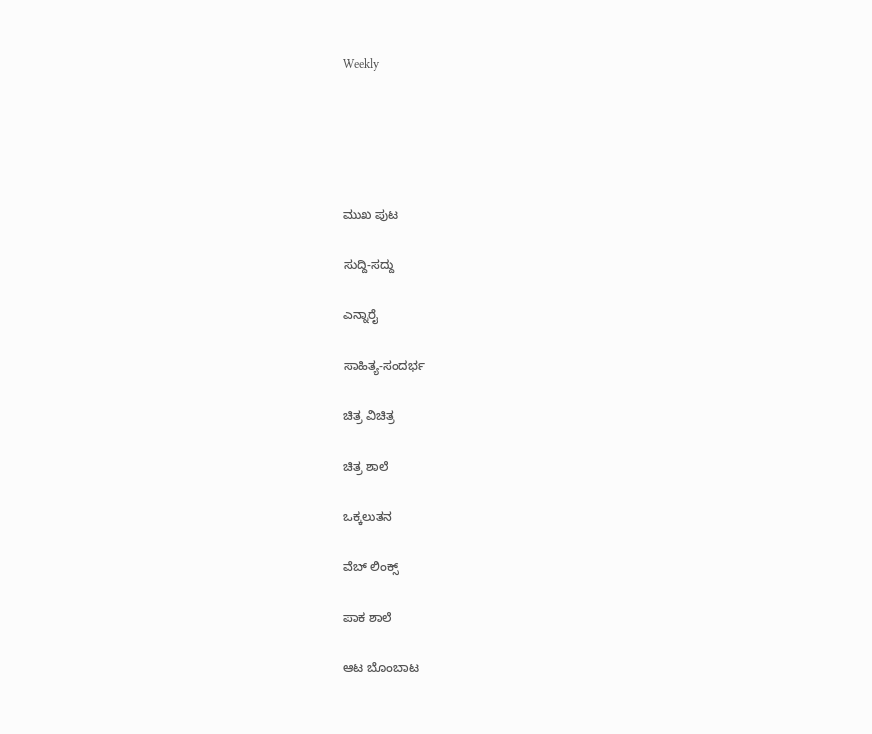Weekly





ಮುಖ ಪುಟ

ಸುದ್ದಿ-ಸದ್ದು

ಎನ್ನಾರೈ

ಸಾಹಿತ್ಯ-ಸಂದರ್ಭ

ಚಿತ್ರ ವಿಚಿತ್ರ

ಚಿತ್ರ ಶಾಲೆ

ಒಕ್ಕಲುತನ

ವೆಬ್ ಲಿಂಕ್ಸ್

ಪಾಕ ಶಾಲೆ

ಆಟ ಬೊಂಬಾಟ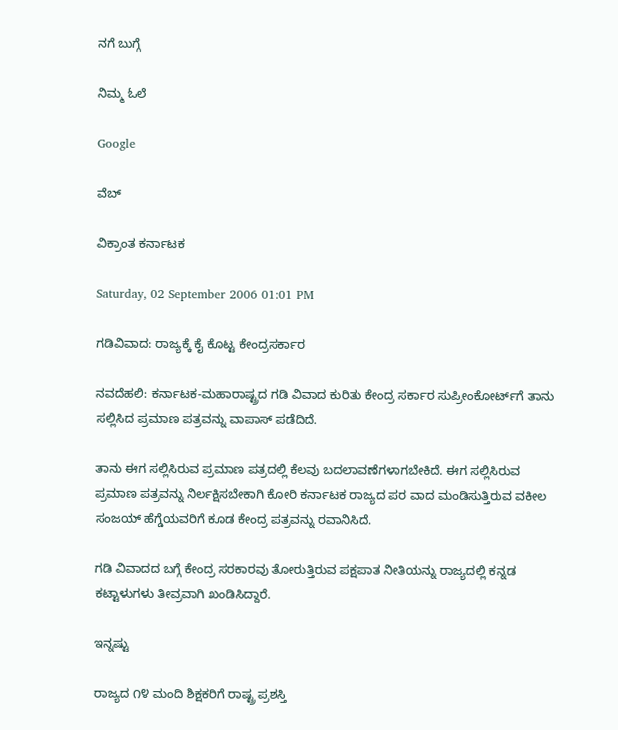ನಗೆ ಬುಗ್ಗೆ

ನಿಮ್ಮ ಓಲೆ

Google

ವೆಬ್

ವಿಕ್ರಾಂತ ಕರ್ನಾಟಕ

Saturday, 02 September 2006 01:01 PM

ಗಡಿವಿವಾದ: ರಾಜ್ಯಕ್ಕೆ ಕೈ ಕೊಟ್ಟ ಕೇಂದ್ರಸರ್ಕಾರ

ನವದೆಹಲಿ: ಕರ್ನಾಟಕ-ಮಹಾರಾಷ್ಟ್ರದ ಗಡಿ ವಿವಾದ ಕುರಿತು ಕೇಂದ್ರ ಸರ್ಕಾರ ಸುಪ್ರೀಂಕೋರ್ಟ್‌ಗೆ ತಾನು ಸಲ್ಲಿಸಿದ ಪ್ರಮಾಣ ಪತ್ರವನ್ನು ವಾಪಾಸ್ ಪಡೆದಿದೆ.

ತಾನು ಈಗ ಸಲ್ಲಿಸಿರುವ ಪ್ರಮಾಣ ಪತ್ರದಲ್ಲಿ ಕೆಲವು ಬದಲಾವಣೆಗಳಾಗಬೇಕಿದೆ. ಈಗ ಸಲ್ಲಿಸಿರುವ ಪ್ರಮಾಣ ಪತ್ರವನ್ನು ನಿರ್ಲಕ್ಷಿಸಬೇಕಾಗಿ ಕೋರಿ ಕರ್ನಾಟಕ ರಾಜ್ಯದ ಪರ ವಾದ ಮಂಡಿಸುತ್ತಿರುವ ವಕೀಲ ಸಂಜಯ್ ಹೆಗ್ಡೆಯವರಿಗೆ ಕೂಡ ಕೇಂದ್ರ ಪತ್ರವನ್ನು ರವಾನಿಸಿದೆ.

ಗಡಿ ವಿವಾದದ ಬಗ್ಗೆ ಕೇಂದ್ರ ಸರಕಾರವು ತೋರುತ್ತಿರುವ ಪಕ್ಷಪಾತ ನೀತಿಯನ್ನು ರಾಜ್ಯದಲ್ಲಿ ಕನ್ನಡ ಕಟ್ಟಾಳುಗಳು ತೀವ್ರವಾಗಿ ಖಂಡಿಸಿದ್ದಾರೆ.

ಇನ್ನಷ್ಟು

ರಾಜ್ಯದ ೧೪ ಮಂದಿ ಶಿಕ್ಷಕರಿಗೆ ರಾಷ್ಟ್ರ ಪ್ರಶಸ್ತಿ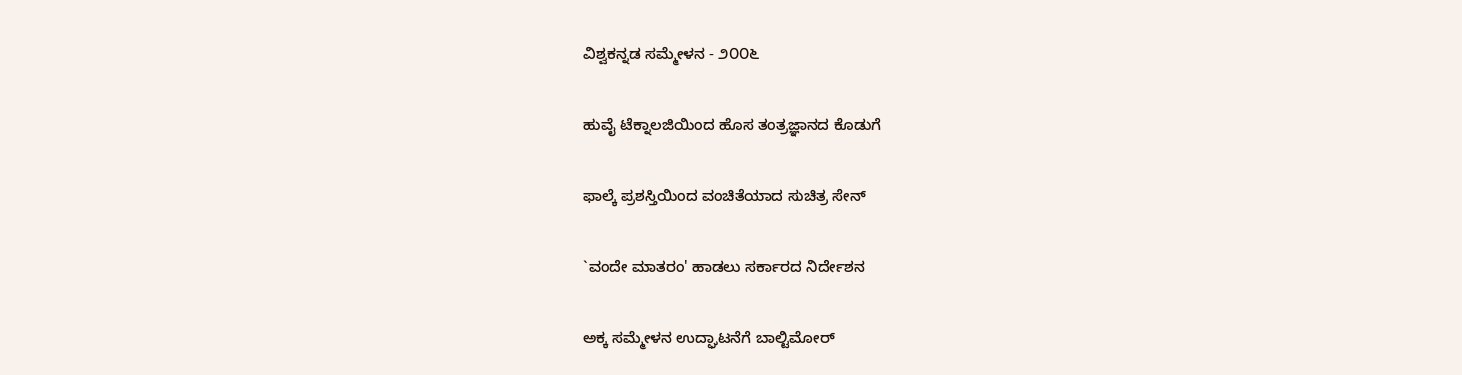ವಿಶ್ವಕನ್ನಡ ಸಮ್ಮೇಳನ - ೨೦೦೬

ಹುವೈ ಟೆಕ್ನಾಲಜಿಯಿಂದ ಹೊಸ ತಂತ್ರಜ್ಞಾನದ ಕೊಡುಗೆ

ಫಾಲ್ಕೆ ಪ್ರಶಸ್ತಿಯಿಂದ ವಂಚಿತೆಯಾದ ಸುಚಿತ್ರ ಸೇನ್

`ವಂದೇ ಮಾತರಂ' ಹಾಡಲು ಸರ್ಕಾರದ ನಿರ್ದೇಶನ

ಅಕ್ಕ ಸಮ್ಮೇಳನ ಉದ್ಘಾಟನೆಗೆ ಬಾಲ್ಟಿಮೋರ್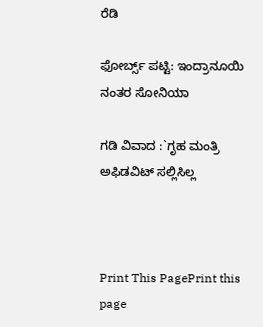ರೆಡಿ

ಫೋರ್ಬ್ಸ್ ಪಟ್ಟಿ: ಇಂದ್ರಾನೂಯಿ ನಂತರ ಸೋನಿಯಾ

ಗಡಿ ವಿವಾದ :`ಗೃಹ ಮಂತ್ರಿ ಅಫಿಡವಿಟ್ ಸಲ್ಲಿಸಿಲ್ಲ



Print This PagePrint this page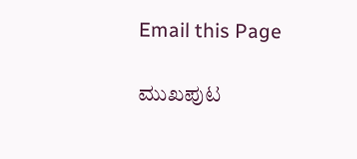Email this Page

ಮುಖಪುಟ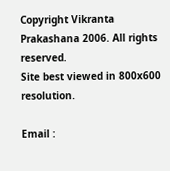Copyright Vikranta Prakashana 2006. All rights reserved.
Site best viewed in 800x600 resolution.

Email :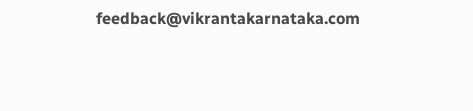feedback@vikrantakarnataka.com